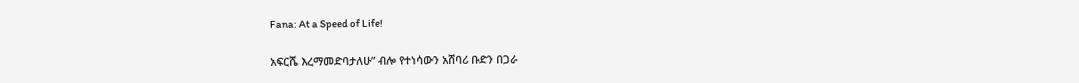Fana: At a Speed of Life!

አፍርሼ እረማመድባታለሁ” ብሎ የተነሳውን አሸባሪ ቡድን በጋራ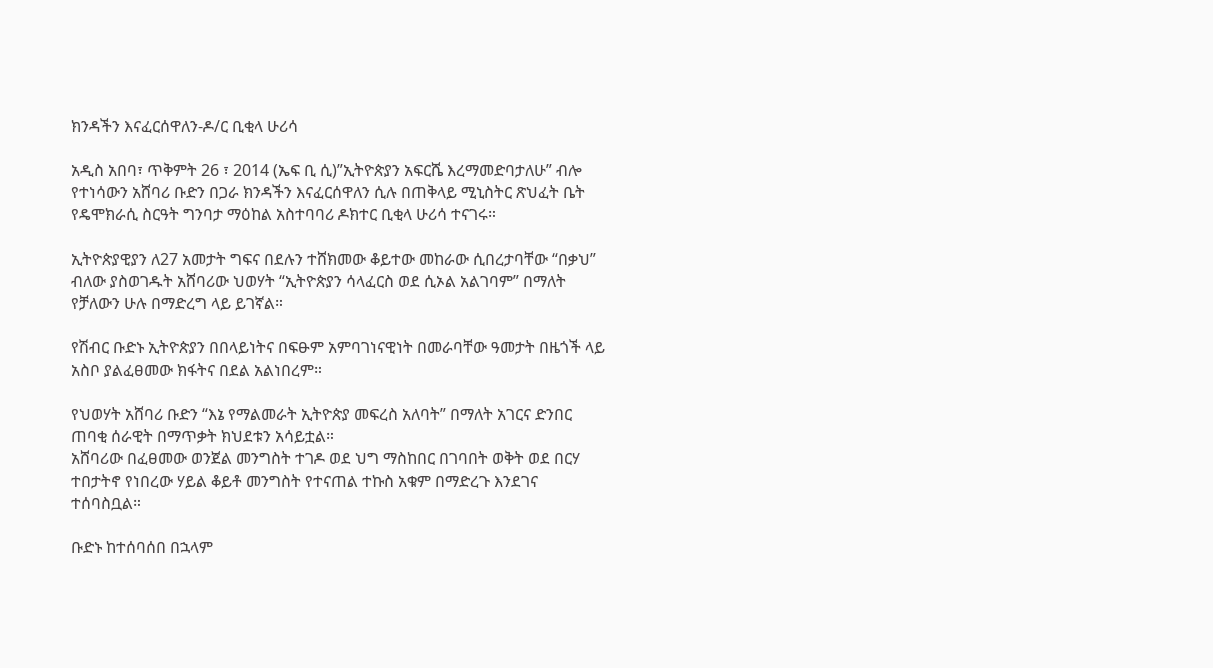ክንዳችን እናፈርሰዋለን-ዶ/ር ቢቂላ ሁሪሳ

አዲስ አበባ፣ ጥቅምት 26 ፣ 2014 (ኤፍ ቢ ሲ)”ኢትዮጵያን አፍርሼ እረማመድባታለሁ” ብሎ የተነሳውን አሸባሪ ቡድን በጋራ ክንዳችን እናፈርሰዋለን ሲሉ በጠቅላይ ሚኒስትር ጽህፈት ቤት የዴሞክራሲ ስርዓት ግንባታ ማዕከል አስተባባሪ ዶክተር ቢቂላ ሁሪሳ ተናገሩ።

ኢትዮጵያዊያን ለ27 አመታት ግፍና በደሉን ተሸክመው ቆይተው መከራው ሲበረታባቸው “በቃህ” ብለው ያስወገዱት አሸባሪው ህወሃት “ኢትዮጵያን ሳላፈርስ ወደ ሲኦል አልገባም” በማለት የቻለውን ሁሉ በማድረግ ላይ ይገኛል።

የሽብር ቡድኑ ኢትዮጵያን በበላይነትና በፍፁም አምባገነናዊነት በመራባቸው ዓመታት በዜጎች ላይ አስቦ ያልፈፀመው ክፋትና በደል አልነበረም።

የህወሃት አሸባሪ ቡድን “እኔ የማልመራት ኢትዮጵያ መፍረስ አለባት” በማለት አገርና ድንበር ጠባቂ ሰራዊት በማጥቃት ክህደቱን አሳይቷል።
አሸባሪው በፈፀመው ወንጀል መንግስት ተገዶ ወደ ህግ ማስከበር በገባበት ወቅት ወደ በርሃ ተበታትኖ የነበረው ሃይል ቆይቶ መንግስት የተናጠል ተኩስ አቁም በማድረጉ እንደገና ተሰባስቧል።

ቡድኑ ከተሰባሰበ በኋላም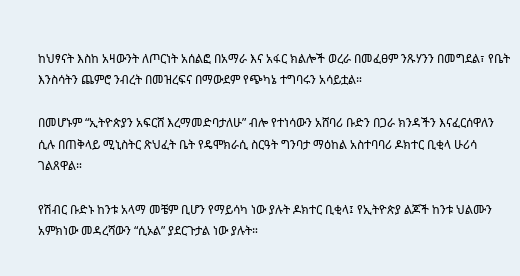ከህፃናት እስከ አዛውንት ለጦርነት አሰልፎ በአማራ እና አፋር ክልሎች ወረራ በመፈፀም ንጹሃንን በመግደል፣ የቤት እንስሳትን ጨምሮ ንብረት በመዝረፍና በማውደም የጭካኔ ተግባሩን አሳይቷል።

በመሆኑም “ኢትዮጵያን አፍርሸ እረማመድባታለሁ” ብሎ የተነሳውን አሸባሪ ቡድን በጋራ ክንዳችን እናፈርሰዋለን ሲሉ በጠቅላይ ሚኒስትር ጽህፈት ቤት የዴሞክራሲ ስርዓት ግንባታ ማዕከል አስተባባሪ ዶክተር ቢቂላ ሁሪሳ ገልጸዋል።

የሽብር ቡድኑ ከንቱ አላማ መቼም ቢሆን የማይሳካ ነው ያሉት ዶክተር ቢቂላ፤ የኢትዮጵያ ልጆች ከንቱ ህልሙን አምክነው መዳረሻውን “ሲኦል” ያደርጉታል ነው ያሉት።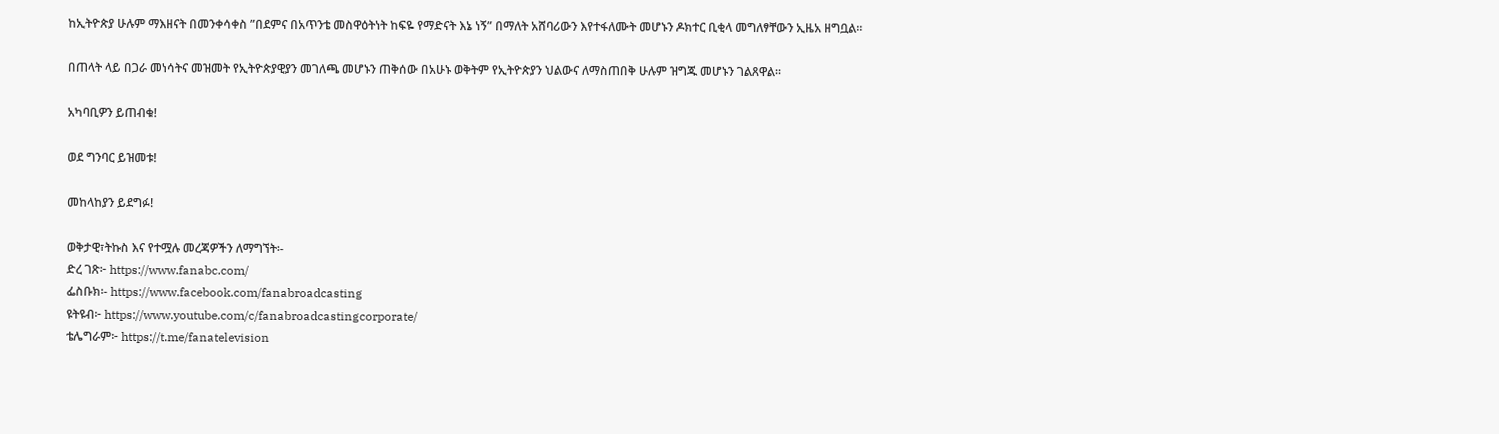ከኢትዮጵያ ሁሉም ማእዘናት በመንቀሳቀስ ”በደምና በአጥንቴ መስዋዕትነት ከፍዬ የማድናት እኔ ነኝ” በማለት አሸባሪውን እየተፋለሙት መሆኑን ዶክተር ቢቂላ መግለፃቸውን ኢዜአ ዘግቧል።

በጠላት ላይ በጋራ መነሳትና መዝመት የኢትዮጵያዊያን መገለጫ መሆኑን ጠቅሰው በአሁኑ ወቅትም የኢትዮጵያን ህልውና ለማስጠበቅ ሁሉም ዝግጁ መሆኑን ገልጸዋል።

አካባቢዎን ይጠብቁ!

ወደ ግንባር ይዝመቱ!

መከላከያን ይደግፉ!

ወቅታዊ፣ትኩስ እና የተሟሉ መረጃዎችን ለማግኘት፡-
ድረ ገጽ፦ https://www.fanabc.com/
ፌስቡክ፡- https://www.facebook.com/fanabroadcasting
ዩትዩብ፦ https://www.youtube.com/c/fanabroadcastingcorporate/
ቴሌግራም፦ https://t.me/fanatelevision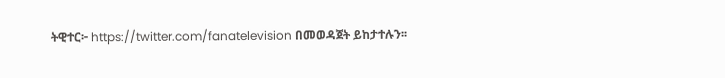ትዊተር፦ https://twitter.com/fanatelevision በመወዳጀት ይከታተሉን፡፡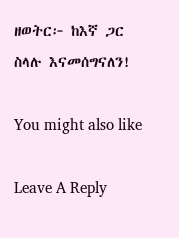ዘወትር፦ ከእኛ ጋር ስላሉ እናመሰግናለን!

You might also like

Leave A Reply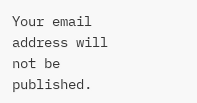Your email address will not be published.